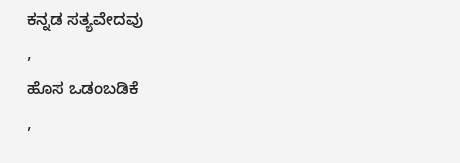ಕನ್ನಡ ಸತ್ಯವೇದವು
,
ಹೊಸ ಒಡಂಬಡಿಕೆ
,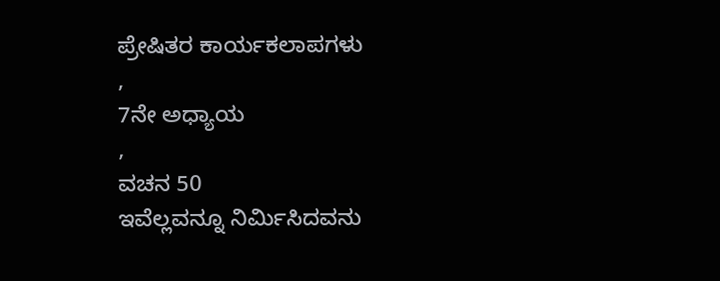ಪ್ರೇಷಿತರ ಕಾರ್ಯಕಲಾಪಗಳು
,
7ನೇ ಅಧ್ಯಾಯ
,
ವಚನ 50
ಇವೆಲ್ಲವನ್ನೂ ನಿರ್ಮಿಸಿದವನು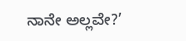ನಾನೇ ಅಲ್ಲವೇ?’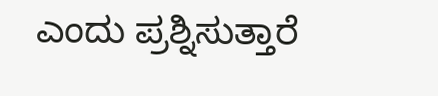ಎಂದು ಪ್ರಶ್ನಿಸುತ್ತಾರೆ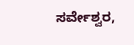ಸರ್ವೇಶ್ವರ,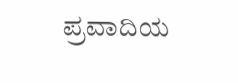ಪ್ರವಾದಿಯ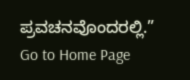ಪ್ರವಚನವೊಂದರಲ್ಲಿ.”
Go to Home Page